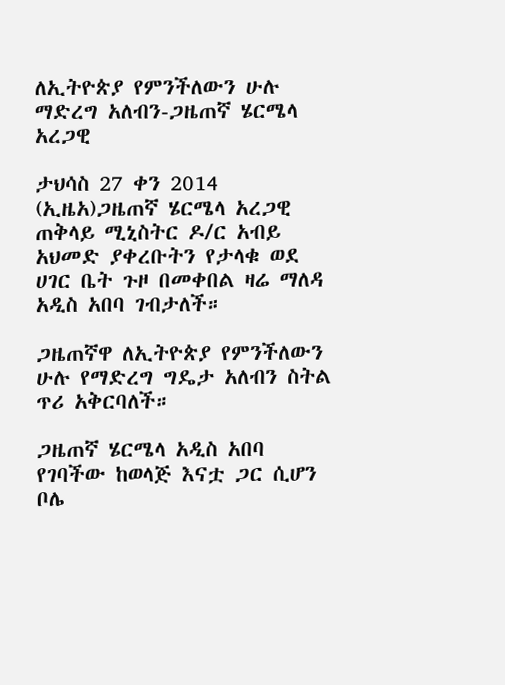ለኢትዮጵያ የምንችለውን ሁሉ ማድረግ አለብን-ጋዜጠኛ ሄርሜላ አረጋዊ

ታህሳስ 27 ቀን 2014 (ኢዜአ)ጋዜጠኛ ሄርሜላ አረጋዊ ጠቅላይ ሚኒስትር ዶ/ር አብይ አህመድ ያቀረቡትን የታላቁ ወደ ሀገር ቤት ጉዞ በመቀበል ዛሬ ማለዳ አዲስ አበባ ገብታለች።

ጋዜጠኛዋ ለኢትዮጵያ የምንችለውን ሁሉ የማድረግ ግዴታ አለብን ስትል ጥሪ አቅርባለች።

ጋዜጠኛ ሄርሜላ አዲስ አበባ የገባችው ከወላጅ እናቷ ጋር ሲሆን ቦሌ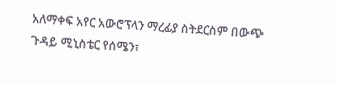አለማቀፍ አየር አውሮፕላን ማረፊያ ስትደርስም በውጭ ጉዳይ ሚኒስቴር የሰሜን፣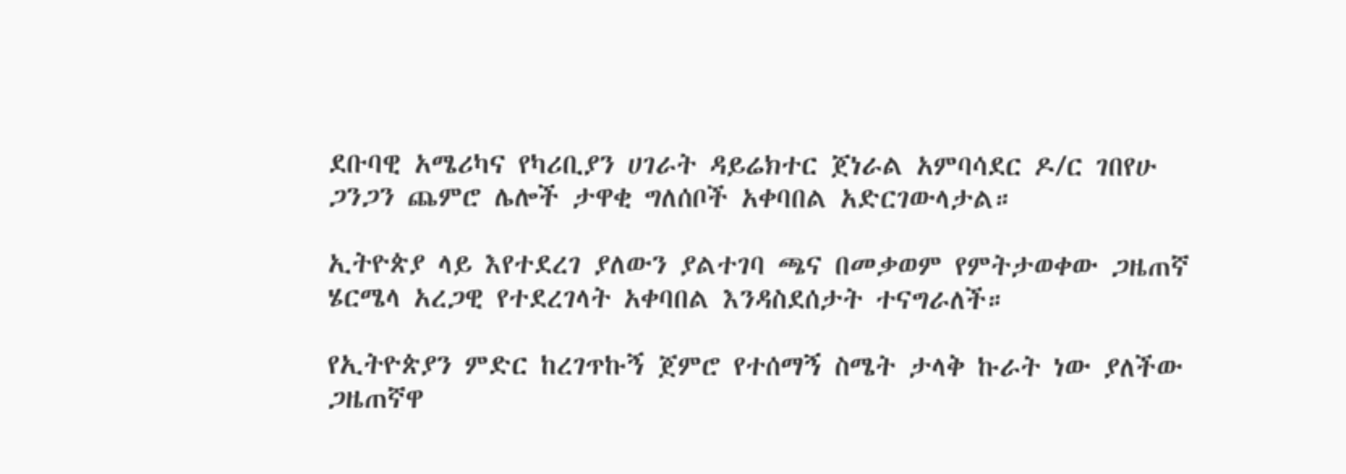ደቡባዊ አሜሪካና የካሪቢያን ሀገራት ዳይሬክተር ጀነራል አምባሳደር ዶ/ር ገበየሁ ጋንጋን ጨምሮ ሌሎች ታዋቂ ግለሰቦች አቀባበል አድርገውላታል።

ኢትዮጵያ ላይ እየተደረገ ያለውን ያልተገባ ጫና በመቃወም የምትታወቀው ጋዜጠኛ ሄርሜላ አረጋዊ የተደረገላት አቀባበል እንዳስደሰታት ተናግራለች።

የኢትዮጵያን ምድር ከረገጥኩኝ ጀምሮ የተሰማኝ ስሜት ታላቅ ኩራት ነው ያለችው ጋዜጠኛዋ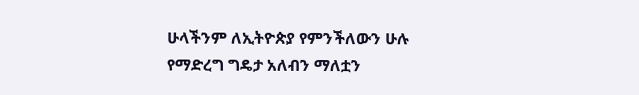ሁላችንም ለኢትዮጵያ የምንችለውን ሁሉ የማድረግ ግዴታ አለብን ማለቷን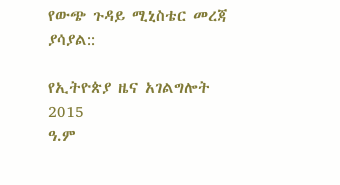የውጭ ጉዳይ ሚኒስቴር መረጃ ያሳያል::

የኢትዮጵያ ዜና አገልግሎት
2015
ዓ.ም